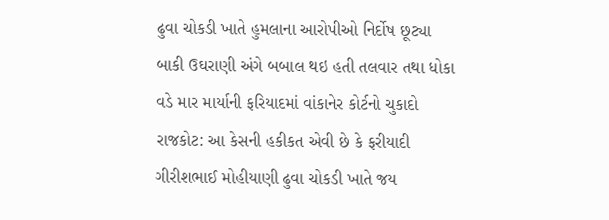ઢુવા ચોકડી ખાતે હુમલાના આરોપીઓ નિર્દોષ છૂટ્યા
બાકી ઉઘરાણી અંગે બબાલ થઇ હતી તલવાર તથા ધોકા વડે માર માર્યાની ફરિયાદમાં વાંકાનેર કોર્ટનો ચુકાદો રાજકોટ: આ કેસની હકીકત એવી છે કે ફરીયાદી ગીરીશભાઈ મોહીયાણી ઢુવા ચોકડી ખાતે જય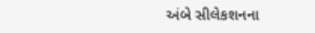અંબે સીલેકશનના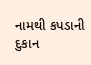નામથી કપડાની દુકાન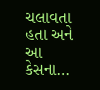ચલાવતા હતા અને આ કેસના…